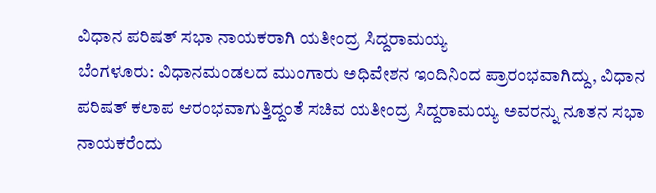ವಿಧಾನ ಪರಿಷತ್ ಸಭಾ ನಾಯಕರಾಗಿ ಯತೀಂದ್ರ ಸಿದ್ದರಾಮಯ್ಯ
ಬೆಂಗಳೂರು: ವಿಧಾನಮಂಡಲದ ಮುಂಗಾರು ಅಧಿವೇಶನ ಇಂದಿನಿಂದ ಪ್ರಾರಂಭವಾಗಿದ್ದು, ವಿಧಾನ ಪರಿಷತ್ ಕಲಾಪ ಆರಂಭವಾಗುತ್ತಿದ್ದಂತೆ ಸಚಿವ ಯತೀಂದ್ರ ಸಿದ್ದರಾಮಯ್ಯ ಅವರನ್ನು ನೂತನ ಸಭಾ ನಾಯಕರೆಂದು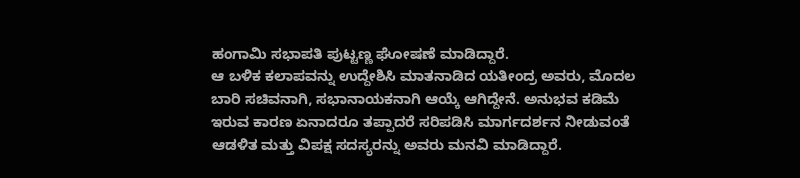ಹಂಗಾಮಿ ಸಭಾಪತಿ ಪುಟ್ಟಣ್ಣ ಘೋಷಣೆ ಮಾಡಿದ್ದಾರೆ.
ಆ ಬಳಿಕ ಕಲಾಪವನ್ನು ಉದ್ದೇಶಿಸಿ ಮಾತನಾಡಿದ ಯತೀಂದ್ರ ಅವರು, ಮೊದಲ ಬಾರಿ ಸಚಿವನಾಗಿ, ಸಭಾನಾಯಕನಾಗಿ ಆಯ್ಕೆ ಆಗಿದ್ದೇನೆ. ಅನುಭವ ಕಡಿಮೆ ಇರುವ ಕಾರಣ ಏನಾದರೂ ತಪ್ಪಾದರೆ ಸರಿಪಡಿಸಿ ಮಾರ್ಗದರ್ಶನ ನೀಡುವಂತೆ ಆಡಳಿತ ಮತ್ತು ವಿಪಕ್ಷ ಸದಸ್ಯರನ್ನು ಅವರು ಮನವಿ ಮಾಡಿದ್ದಾರೆ.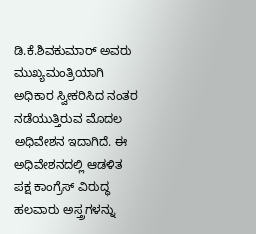ಡಿ.ಕೆ.ಶಿವಕುಮಾರ್ ಅವರು ಮುಖ್ಯಮಂತ್ರಿಯಾಗಿ ಅಧಿಕಾರ ಸ್ವೀಕರಿಸಿದ ನಂತರ ನಡೆಯುತ್ತಿರುವ ಮೊದಲ ಅಧಿವೇಶನ ಇದಾಗಿದೆ. ಈ ಅಧಿವೇಶನದಲ್ಲಿ ಆಡಳಿತ ಪಕ್ಷ ಕಾಂಗ್ರೆಸ್ ವಿರುದ್ಧ ಹಲವಾರು ಅಸ್ತ್ರಗಳನ್ನು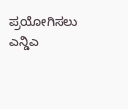ಪ್ರಯೋಗಿಸಲು ಎನ್ಡಿಎ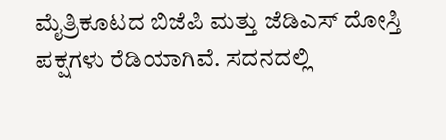ಮೈತ್ರಿಕೂಟದ ಬಿಜೆಪಿ ಮತ್ತು ಜೆಡಿಎಸ್ ದೋಸ್ತಿ ಪಕ್ಷಗಳು ರೆಡಿಯಾಗಿವೆ. ಸದನದಲ್ಲಿ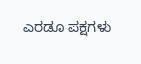ಎರಡೂ ಪಕ್ಷಗಳು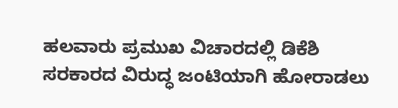ಹಲವಾರು ಪ್ರಮುಖ ವಿಚಾರದಲ್ಲಿ ಡಿಕೆಶಿ ಸರಕಾರದ ವಿರುದ್ಧ ಜಂಟಿಯಾಗಿ ಹೋರಾಡಲು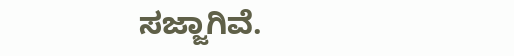ಸಜ್ಜಾಗಿವೆ.